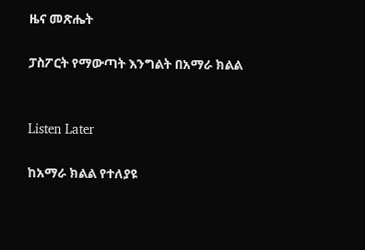ዜና መጽሔት

ፓስፖርት የማውጣት እንግልት በአማራ ክልል


Listen Later

ከአማራ ክልል የተለያዩ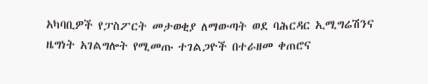አካባቢዎች የፓስፖርት መታወቂያ ለማውጣት ወደ ባሕርዳር ኢሚግሬሽንና ዜግነት አገልግሎት የሚመጡ ተገልጋዮች በተራዘመ ቀጠሮና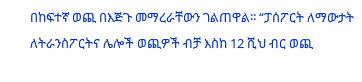በከፍተኛ ወጪ በእጅጉ መማረራቸውን ገልጠዋል፡፡ “ፓሰፖርት ለማውታት ለትራንስፖርትና ሌሎች ወጪዎች ብቻ እስከ 12 ሺህ ብር ወጪ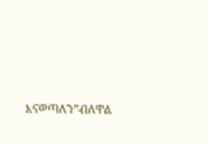እናወጣለን”ብለዋል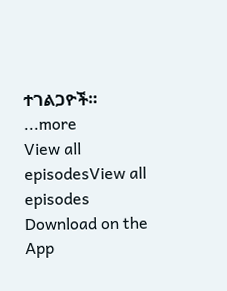ተገልጋዮች።
...more
View all episodesView all episodes
Download on the App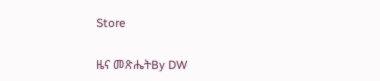Store

ዜና መጽሔትBy DW